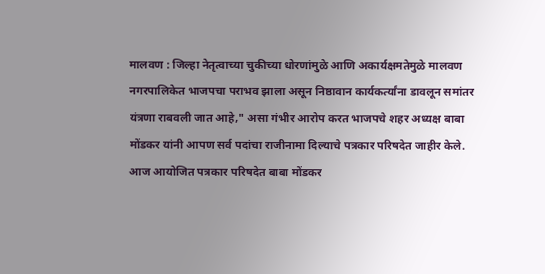मालवण : जिल्हा नेतृत्वाच्या चुकीच्या धोरणांमुळे आणि अकार्यक्षमतेमुळे मालवण नगरपालिकेत भाजपचा पराभव झाला असून निष्ठावान कार्यकर्त्यांना डावलून समांतर यंत्रणा राबवली जात आहे," असा गंभीर आरोप करत भाजपचे शहर अध्यक्ष बाबा मोंडकर यांनी आपण सर्व पदांचा राजीनामा दिल्याचे पत्रकार परिषदेत जाहीर केले.
आज आयोजित पत्रकार परिषदेत बाबा मोंडकर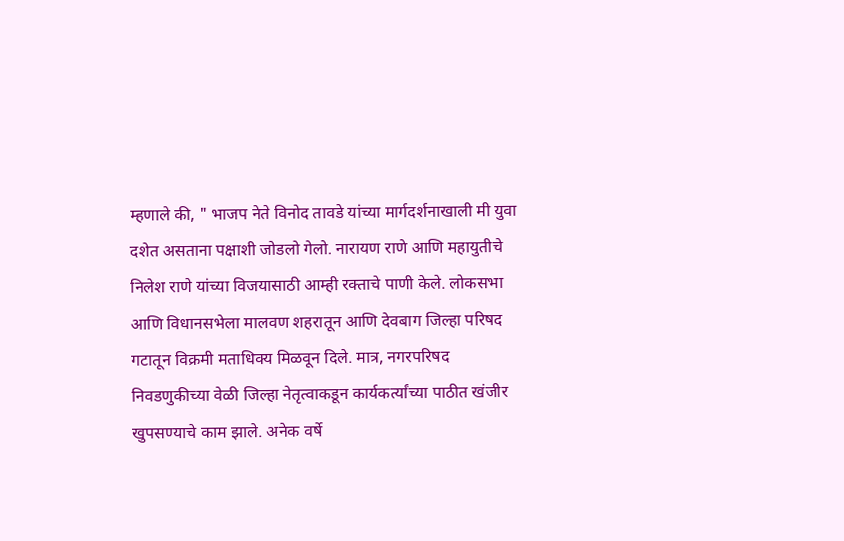म्हणाले की, " भाजप नेते विनोद तावडे यांच्या मार्गदर्शनाखाली मी युवा दशेत असताना पक्षाशी जोडलो गेलो. नारायण राणे आणि महायुतीचे निलेश राणे यांच्या विजयासाठी आम्ही रक्ताचे पाणी केले. लोकसभा आणि विधानसभेला मालवण शहरातून आणि देवबाग जिल्हा परिषद गटातून विक्रमी मताधिक्य मिळवून दिले. मात्र, नगरपरिषद निवडणुकीच्या वेळी जिल्हा नेतृत्वाकडून कार्यकर्त्यांच्या पाठीत खंजीर खुपसण्याचे काम झाले. अनेक वर्षे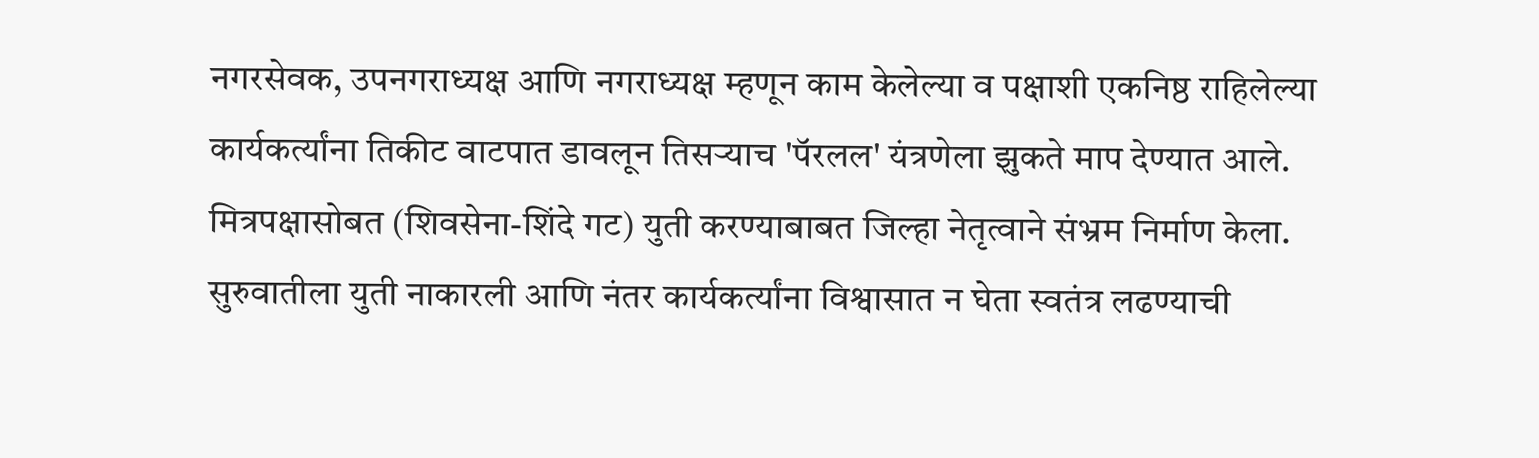नगरसेवक, उपनगराध्यक्ष आणि नगराध्यक्ष म्हणून काम केलेल्या व पक्षाशी एकनिष्ठ राहिलेल्या कार्यकर्त्यांना तिकीट वाटपात डावलून तिसऱ्याच 'पॅरलल' यंत्रणेला झुकते माप देण्यात आले. मित्रपक्षासोबत (शिवसेना-शिंदे गट) युती करण्याबाबत जिल्हा नेतृत्वाने संभ्रम निर्माण केला. सुरुवातीला युती नाकारली आणि नंतर कार्यकर्त्यांना विश्वासात न घेता स्वतंत्र लढण्याची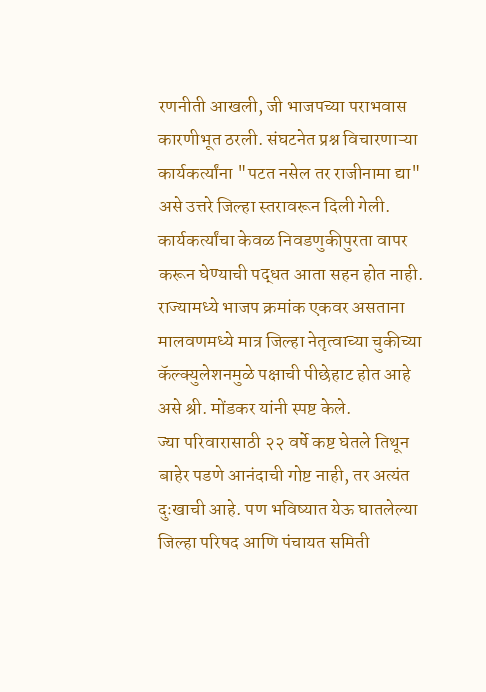रणनीती आखली, जी भाजपच्या पराभवास कारणीभूत ठरली. संघटनेत प्रश्न विचारणाऱ्या कार्यकर्त्यांना "पटत नसेल तर राजीनामा द्या" असे उत्तरे जिल्हा स्तरावरून दिली गेली. कार्यकर्त्यांचा केवळ निवडणुकीपुरता वापर करून घेण्याची पद्धत आता सहन होत नाही. राज्यामध्ये भाजप क्रमांक एकवर असताना मालवणमध्ये मात्र जिल्हा नेतृत्वाच्या चुकीच्या कॅल्क्युलेशनमुळे पक्षाची पीछेहाट होत आहे असे श्री. मोंडकर यांनी स्पष्ट केले.
ज्या परिवारासाठी २२ वर्षे कष्ट घेतले तिथून बाहेर पडणे आनंदाची गोष्ट नाही, तर अत्यंत दुःखाची आहे. पण भविष्यात येऊ घातलेल्या जिल्हा परिषद आणि पंचायत समिती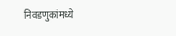निवडणुकांमध्ये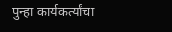पुन्हा कार्यकर्त्यांचा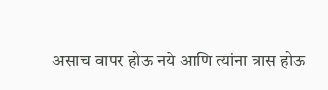असाच वापर होऊ नये आणि त्यांना त्रास होऊ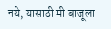नये, यासाठी मी बाजूला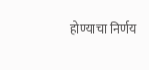होण्याचा निर्णय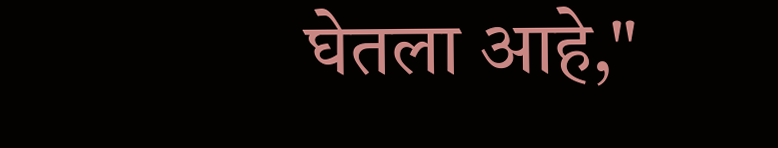घेतला आहे,"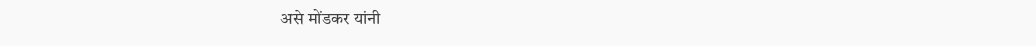असे मोंडकर यांनी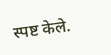स्पष्ट केले.